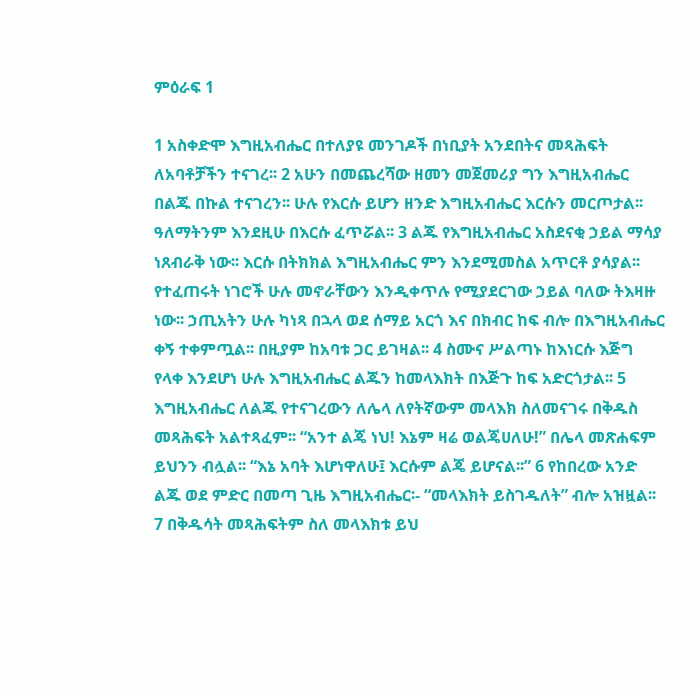ምዕራፍ 1

1 አስቀድሞ እግዚአብሔር በተለያዩ መንገዶች በነቢያት አንደበትና መጻሕፍት ለአባቶቻችን ተናገረ፡፡ 2 አሁን በመጨረሻው ዘመን መጀመሪያ ግን እግዚአብሔር በልጁ በኩል ተናገረን፡፡ ሁሉ የእርሱ ይሆን ዘንድ እግዚአብሔር እርሱን መርጦታል፡፡ ዓለማትንም እንደዚሁ በእርሱ ፈጥሯል፡፡ 3 ልጁ የእግዚአብሔር አስደናቂ ኃይል ማሳያ ነጸብራቅ ነው፡፡ እርሱ በትክክል እግዚአብሔር ምን እንደሚመስል አጥርቶ ያሳያል፡፡ የተፈጠሩት ነገሮች ሁሉ መኖራቸውን እንዲቀጥሉ የሚያደርገው ኃይል ባለው ትእዛዙ ነው፡፡ ኃጢአትን ሁሉ ካነጻ በኋላ ወደ ሰማይ አርጎ እና በክብር ከፍ ብሎ በእግዚአብሔር ቀኝ ተቀምጧል፡፡ በዚያም ከአባቱ ጋር ይገዛል፡፡ 4 ስሙና ሥልጣኑ ከእነርሱ እጅግ የላቀ እንደሆነ ሁሉ እግዚአብሔር ልጁን ከመላእክት በእጅጉ ከፍ አድርጎታል፡፡ 5 እግዚአብሔር ለልጁ የተናገረውን ለሌላ ለየትኛውም መላእክ ስለመናገሩ በቅዱስ መጻሕፍት አልተጻፈም፡፡ “አንተ ልጄ ነህ! እኔም ዛሬ ወልጄሀለሁ!” በሌላ መጽሐፍም ይህንን ብሏል፡፡ “እኔ አባት እሆነዋለሁ፤ እርሱም ልጄ ይሆናል፡፡” 6 የከበረው አንድ ልጁ ወደ ምድር በመጣ ጊዜ እግዚአብሔር፡- “መላእክት ይስገዱለት” ብሎ አዝዟል፡፡ 7 በቅዱሳት መጻሕፍትም ስለ መላእክቱ ይህ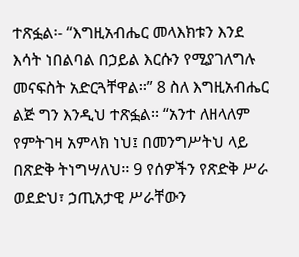ተጽፏል፡- “እግዚአብሔር መላእክቱን እንደ እሳት ነበልባል በኃይል እርሱን የሚያገለግሉ መናፍስት አድርጓቸዋል፡፡” 8 ስለ እግዚአብሔር ልጅ ግን እንዲህ ተጽፏል፡፡ “አንተ ለዘላለም የምትገዛ አምላክ ነህ፤ በመንግሥትህ ላይ በጽድቅ ትነግሣለህ፡፡ 9 የሰዎችን የጽድቅ ሥራ ወደድህ፣ ኃጢአታዊ ሥራቸውን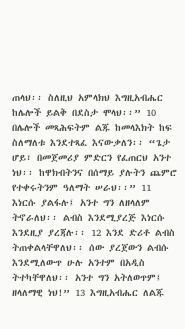ጠላህ፡፡ ስለዚህ አምላክህ እግዚአብሔር ከሌሎች ይልቅ በደስታ ሞላህ፡፡” 10 በሌሎች መጻሕፍትም ልጁ ከመላእክት ከፍ ስለማለቱ እንደተጻፈ እናውቃለን፡፡ “ጌታ ሆይ፣ በመጀመሪያ ምድርን የፈጠርህ አንተ ነህ፡፡ ከዋክብትንና በሰማይ ያሉትን ጨምሮ የተቀሩትንም ዓለማት ሠራህ፡፡” 11 እነርሱ ያልፋሉ፤ አንተ ግን ለዘላለም ትኖራለህ፡፡ ልብስ እንደሚያረጅ እነርሱ እንደዚያ ያረጃሉ፡፡ 12 እንደ ድሪቶ ልብስ ትጠቀልላቸዋለህ፡፡ ሰው ያረጀውን ልብሱ እንደሚለውጥ ሁሉ አንተም በአዲስ ትተካቸዋለህ፡፡ አንተ ግን አትለወጥም፤ ዘላለማዊ ነህ!” 13 እግዚአብሔር ለልጁ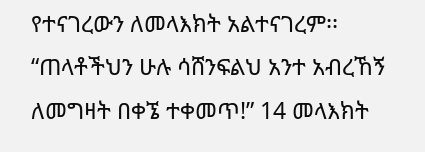የተናገረውን ለመላእክት አልተናገረም፡፡ “ጠላቶችህን ሁሉ ሳሸንፍልህ አንተ አብረኸኝ ለመግዛት በቀኜ ተቀመጥ!” 14 መላእክት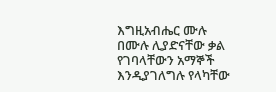እግዚአብሔር ሙሉ በሙሉ ሊያድናቸው ቃል የገባላቸውን አማኞች እንዲያገለግሉ የላካቸው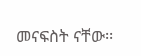መናፍስት ናቸው፡፡